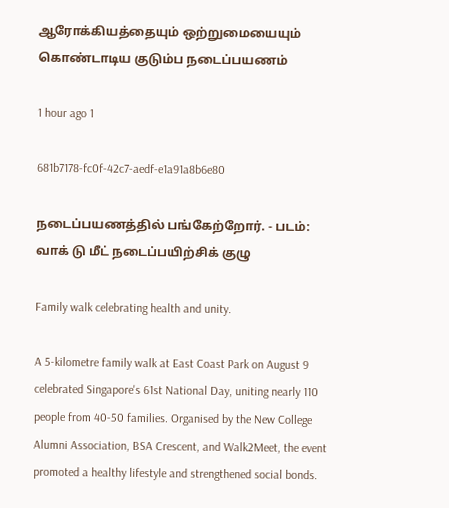ஆரோக்கியத்தையும் ஒற்றுமையையும் கொண்டாடிய குடும்ப நடைப்பயணம்

1 hour ago 1

681b7178-fc0f-42c7-aedf-e1a91a8b6e80

நடைப்பயணத்தில் பங்கேற்றோர். - படம்: வாக் டு மீட் நடைப்பயிற்சிக் குழு

Family walk celebrating health and unity.

A 5-kilometre family walk at East Coast Park on August 9 celebrated Singapore's 61st National Day, uniting nearly 110 people from 40-50 families. Organised by the New College Alumni Association, BSA Crescent, and Walk2Meet, the event promoted a healthy lifestyle and strengthened social bonds.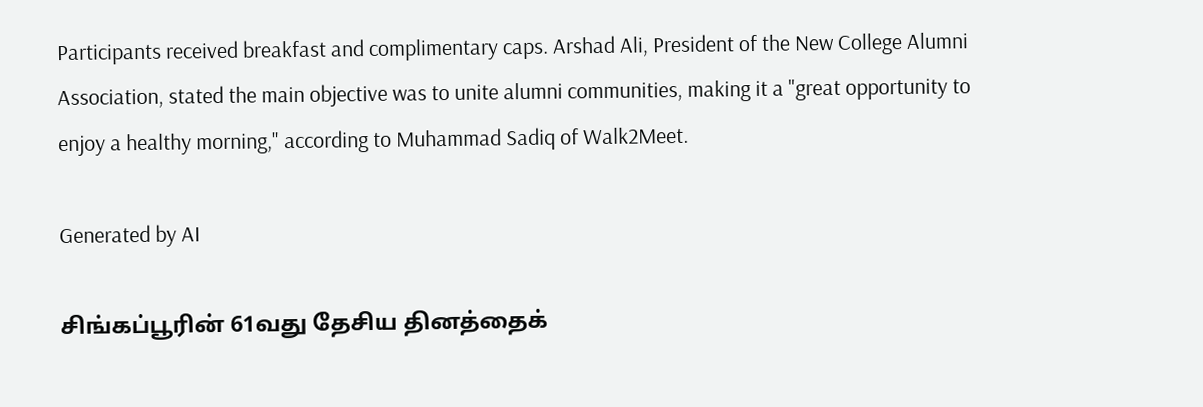Participants received breakfast and complimentary caps. Arshad Ali, President of the New College Alumni Association, stated the main objective was to unite alumni communities, making it a "great opportunity to enjoy a healthy morning," according to Muhammad Sadiq of Walk2Meet.

Generated by AI

சிங்கப்பூரின் 61வது தேசிய தினத்தைக்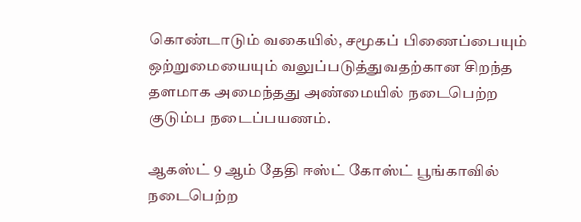கொண்டாடும் வகையில், சமூகப் பிணைப்பையும் ஒற்றுமையையும் வலுப்படுத்துவதற்கான சிறந்த தளமாக அமைந்தது அண்மையில் நடைபெற்ற குடும்ப நடைப்பயணம்.

ஆகஸ்ட் 9 ஆம் தேதி ஈஸ்ட் கோஸ்ட் பூங்காவில் நடைபெற்ற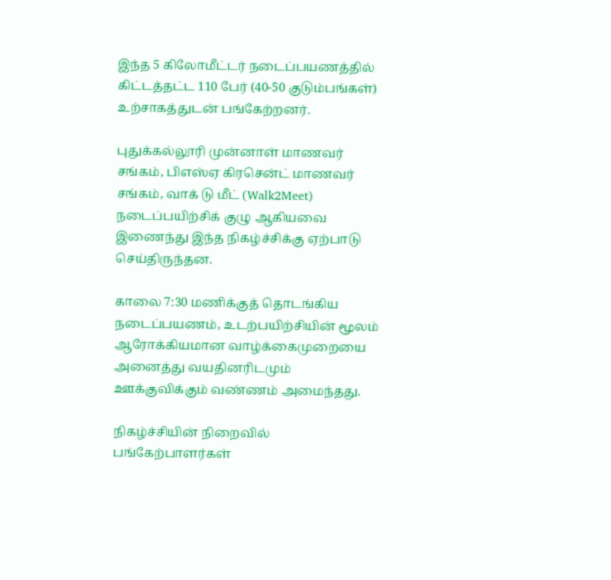இந்த 5 கிலோமீட்டர் நடைப்பயணத்தில் கிட்டத்தட்ட 110 பேர் (40-50 குடும்பங்கள்) உற்சாகத்துடன் பங்கேற்றனர்.

புதுக்கல்லூரி முன்னாள் மாணவர் சங்கம், பிஎஸ்ஏ கிரசென்ட் மாணவர் சங்கம், வாக் டு மீட் (Walk2Meet) நடைப்பயிற்சிக் குழு ஆகியவை இணைந்து இந்த நிகழ்ச்சிக்கு ஏற்பாடு செய்திருந்தன.

காலை 7:30 மணிக்குத் தொடங்கிய நடைப்பயணம், உடற்பயிற்சியின் மூலம் ஆரோக்கியமான வாழ்க்கைமுறையை அனைத்து வயதினரிடமும் ஊக்குவிக்கும் வண்ணம் அமைந்தது.

நிகழ்ச்சியின் நிறைவில் பங்கேற்பாளர்கள்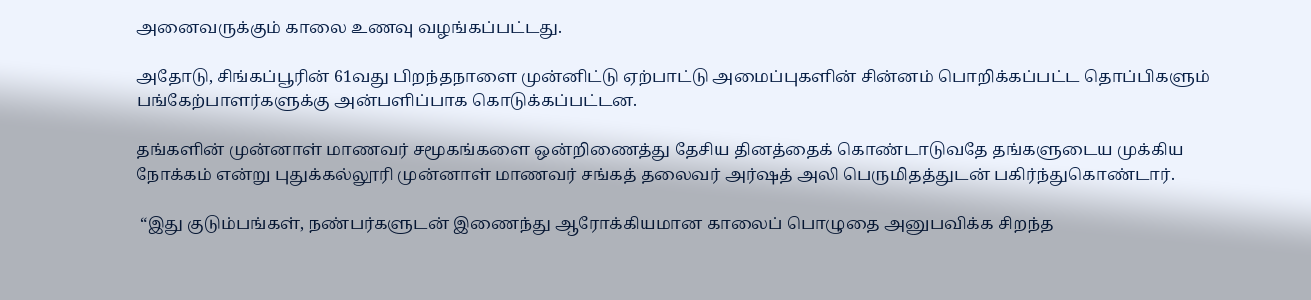அனைவருக்கும் காலை உணவு வழங்கப்பட்டது.

அதோடு, சிங்கப்பூரின் 61வது பிறந்தநாளை முன்னிட்டு ஏற்பாட்டு அமைப்புகளின் சின்னம் பொறிக்கப்பட்ட தொப்பிகளும் பங்கேற்பாளர்களுக்கு அன்பளிப்பாக கொடுக்கப்பட்டன.

தங்களின் முன்னாள் மாணவர் சமூகங்களை ஒன்றிணைத்து தேசிய தினத்தைக் கொண்டாடுவதே தங்களுடைய முக்கிய நோக்கம் என்று புதுக்கல்லூரி முன்னாள் மாணவர் சங்கத் தலைவர் அர்ஷத் அலி பெருமிதத்துடன் பகிர்ந்துகொண்டார்.

 “இது குடும்பங்கள், நண்பர்களுடன் இணைந்து ஆரோக்கியமான காலைப் பொழுதை அனுபவிக்க சிறந்த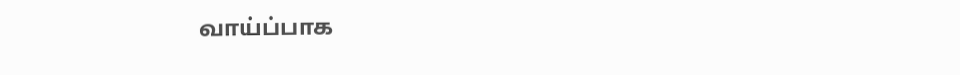வாய்ப்பாக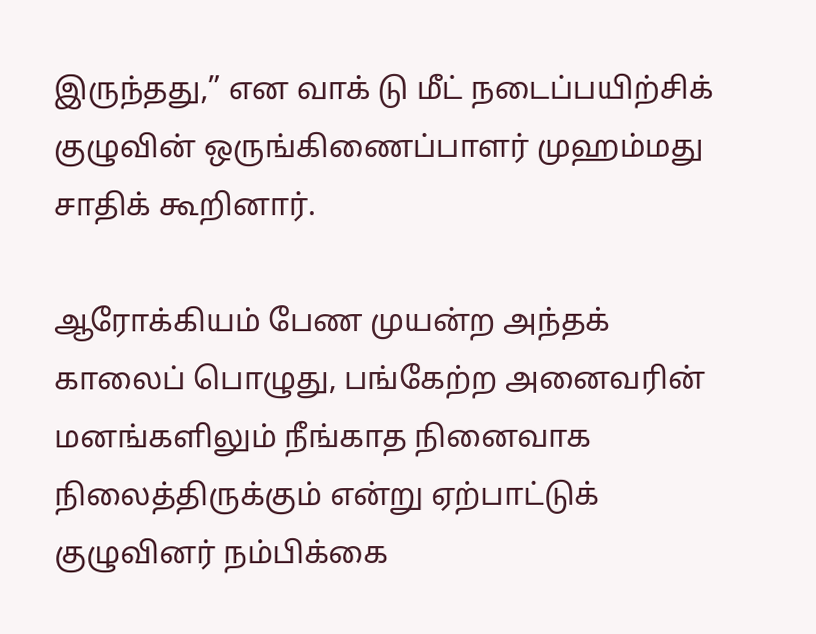இருந்தது,” என வாக் டு மீட் நடைப்பயிற்சிக் குழுவின் ஒருங்கிணைப்பாளர் முஹம்மது சாதிக் கூறினார்.

ஆரோக்கியம் பேண முயன்ற அந்தக் காலைப் பொழுது, பங்கேற்ற அனைவரின் மனங்களிலும் நீங்காத நினைவாக நிலைத்திருக்கும் என்று ஏற்பாட்டுக் குழுவினர் நம்பிக்கை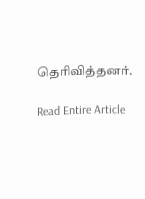தெரிவித்தனர்.

Read Entire Article